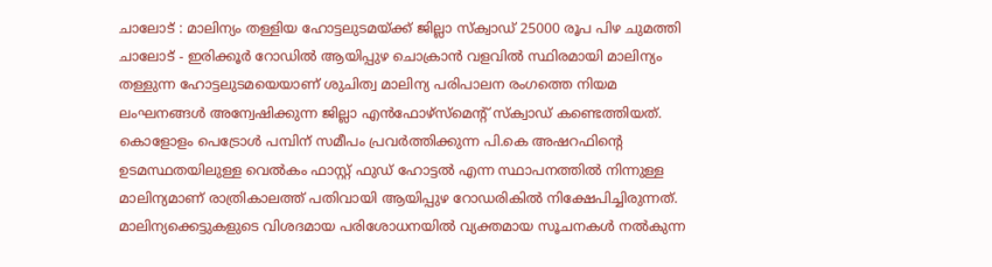ചാലോട് : മാലിന്യം തള്ളിയ ഹോട്ടലുടമയ്ക്ക് ജില്ലാ സ്ക്വാഡ് 25000 രൂപ പിഴ ചുമത്തി
ചാലോട് - ഇരിക്കൂർ റോഡിൽ ആയിപ്പുഴ ചൊക്രാൻ വളവിൽ സ്ഥിരമായി മാലിന്യം തള്ളുന്ന ഹോട്ടലുടമയെയാണ് ശുചിത്വ മാലിന്യ പരിപാലന രംഗത്തെ നിയമ ലംഘനങ്ങൾ അന്വേഷിക്കുന്ന ജില്ലാ എൻഫോഴ്സ്മെന്റ് സ്ക്വാഡ് കണ്ടെത്തിയത്. കൊളോളം പെട്രോൾ പമ്പിന് സമീപം പ്രവർത്തിക്കുന്ന പി.കെ അഷറഫിന്റെ ഉടമസ്ഥതയിലുള്ള വെൽകം ഫാസ്റ്റ് ഫുഡ് ഹോട്ടൽ എന്ന സ്ഥാപനത്തിൽ നിന്നുള്ള മാലിന്യമാണ് രാത്രികാലത്ത് പതിവായി ആയിപ്പുഴ റോഡരികിൽ നിക്ഷേപിച്ചിരുന്നത്.
മാലിന്യക്കെട്ടുകളുടെ വിശദമായ പരിശോധനയിൽ വ്യക്തമായ സൂചനകൾ നൽകുന്ന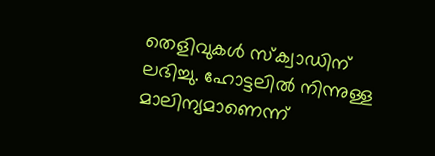തെളിവുകൾ സ്ക്വാഡിന് ലഭിച്ചു. ഹോട്ടലിൽ നിന്നുള്ള മാലിന്യമാണെന്ന്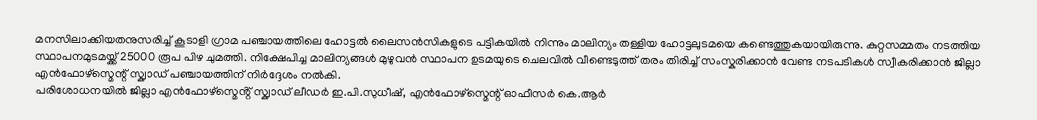മനസിലാക്കിയതനുസരിച്ച് കൂടാളി ഗ്രാമ പഞ്ചായത്തിലെ ഹോട്ടൽ ലൈസൻസികളുടെ പട്ടികയിൽ നിന്നും മാലിന്യം തള്ളിയ ഹോട്ടലുടമയെ കണ്ടെത്തുകയായിരുന്നു. കുറ്റസമ്മതം നടത്തിയ സ്ഥാപനമുടമയ്ക്ക് 25000 രൂപ പിഴ ചുമത്തി. നിക്ഷേപിച്ച മാലിന്യങ്ങൾ മുഴുവൻ സ്ഥാപന ഉടമയുടെ ചെലവിൽ വീണ്ടെടുത്ത് തരം തിരിച്ച് സംസ്കരിക്കാൻ വേണ്ട നടപടികൾ സ്വീകരിക്കാൻ ജില്ലാ എൻഫോഴ്സ്മെന്റ് സ്ക്വാഡ് പഞ്ചായത്തിന് നിർദ്ദേശം നൽകി.
പരിശോധനയിൽ ജില്ലാ എൻഫോഴ്സ്മെൻ്റ് സ്ക്വാഡ് ലീഡർ ഇ.പി.സുധീഷ്, എൻഫോഴ്സ്മെന്റ് ഓഫീസർ കെ.ആർ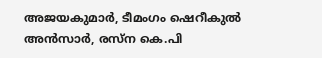അജയകുമാർ, ടീമംഗം ഷെറീകുൽ അൻസാർ, രസ്ന കെ.പി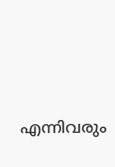എന്നിവരും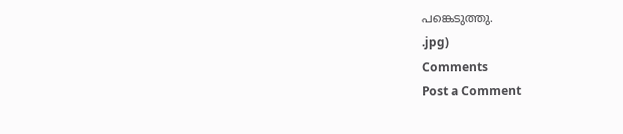പങ്കെടുത്തു.
.jpg)
Comments
Post a Comment